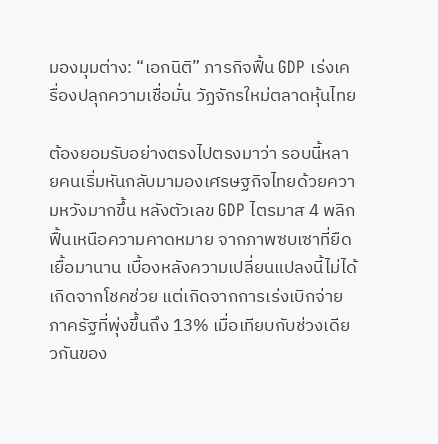มองมุมต่าง: “เอกนิติ” ภารกิจฟื้น GDP เร่งเครื่องปลุกความเชื่อมั่น วัฏจักรใหม่ตลาดหุ้นไทย

ต้องยอมรับอย่างตรงไปตรงมาว่า รอบนี้หลายคนเริ่มหันกลับมามองเศรษฐกิจไทยด้วยความหวังมากขึ้น หลังตัวเลข GDP ไตรมาส 4 พลิกฟื้นเหนือความคาดหมาย จากภาพซบเซาที่ยืดเยื้อมานาน เบื้องหลังความเปลี่ยนแปลงนี้ไม่ได้เกิดจากโชคช่วย แต่เกิดจากการเร่งเบิกจ่ายภาครัฐที่พุ่งขึ้นถึง 13% เมื่อเทียบกับช่วงเดียวกันของ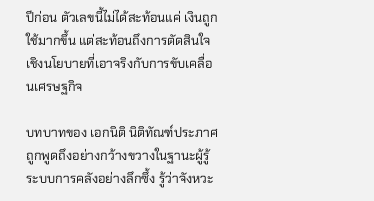ปีก่อน ตัวเลขนี้ไม่ได้สะท้อนแค่ เงินถูกใช้มากขึ้น แต่สะท้อนถึงการตัดสินใจเชิงนโยบายที่เอาจริงกับการขับเคลื่อนเศรษฐกิจ

บทบาทของ เอกนิติ นิติทัณฑ์ประภาศ ถูกพูดถึงอย่างกว้างขวางในฐานะผู้รู้ระบบการคลังอย่างลึกซึ้ง รู้ว่าจังหวะ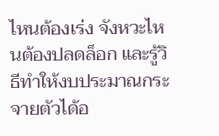ไหนต้องเร่ง จังหวะไหนต้องปลดล็อก และรู้วิธีทำให้งบประมาณกระจายตัวได้อ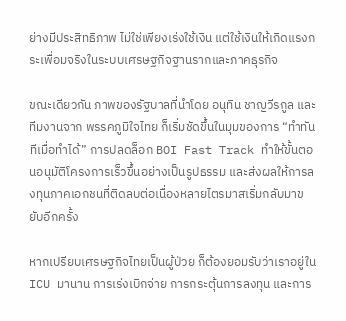ย่างมีประสิทธิภาพ ไม่ใช่เพียงเร่งใช้เงิน แต่ใช้เงินให้เกิดแรงกระเพื่อมจริงในระบบเศรษฐกิจฐานรากและภาคธุรกิจ

ขณะเดียวกัน ภาพของรัฐบาลที่นำโดย อนุทิน ชาญวีรกูล และทีมงานจาก พรรคภูมิใจไทย ก็เริ่มชัดขึ้นในมุมของการ “ทำทันทีเมื่อทำได้” การปลดล็อก BOI Fast Track ทำให้ขั้นตอนอนุมัติโครงการเร็วขึ้นอย่างเป็นรูปธรรม และส่งผลให้การลงทุนภาคเอกชนที่ติดลบต่อเนื่องหลายไตรมาสเริ่มกลับมาขยับอีกครั้ง

หากเปรียบเศรษฐกิจไทยเป็นผู้ป่วย ก็ต้องยอมรับว่าเราอยู่ใน ICU มานาน การเร่งเบิกจ่าย การกระตุ้นการลงทุน และการ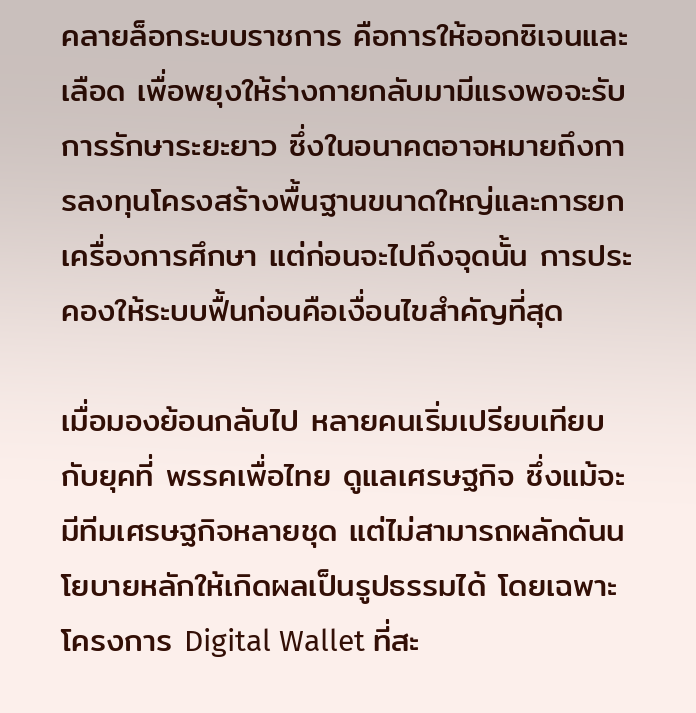คลายล็อกระบบราชการ คือการให้ออกซิเจนและเลือด เพื่อพยุงให้ร่างกายกลับมามีแรงพอจะรับการรักษาระยะยาว ซึ่งในอนาคตอาจหมายถึงการลงทุนโครงสร้างพื้นฐานขนาดใหญ่และการยกเครื่องการศึกษา แต่ก่อนจะไปถึงจุดนั้น การประคองให้ระบบฟื้นก่อนคือเงื่อนไขสำคัญที่สุด

เมื่อมองย้อนกลับไป หลายคนเริ่มเปรียบเทียบกับยุคที่ พรรคเพื่อไทย ดูแลเศรษฐกิจ ซึ่งแม้จะมีทีมเศรษฐกิจหลายชุด แต่ไม่สามารถผลักดันนโยบายหลักให้เกิดผลเป็นรูปธรรมได้ โดยเฉพาะโครงการ Digital Wallet ที่สะ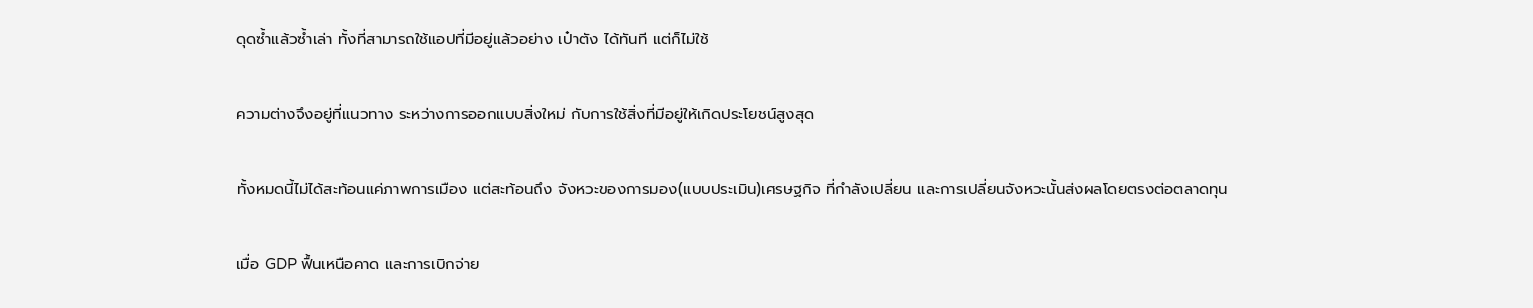ดุดซ้ำแล้วซ้ำเล่า ทั้งที่สามารถใช้แอปที่มีอยู่แล้วอย่าง เป๋าตัง ได้ทันที แต่ก็ไม่ใช้

ความต่างจึงอยู่ที่แนวทาง ระหว่างการออกแบบสิ่งใหม่ กับการใช้สิ่งที่มีอยู่ให้เกิดประโยชน์สูงสุด

ทั้งหมดนี้ไม่ได้สะท้อนแค่ภาพการเมือง แต่สะท้อนถึง จังหวะของการมอง(แบบประเมิน)เศรษฐกิจ ที่กำลังเปลี่ยน และการเปลี่ยนจังหวะนั้นส่งผลโดยตรงต่อตลาดทุน

เมื่อ GDP ฟื้นเหนือคาด และการเบิกจ่าย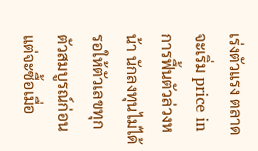เร่งตัวแรง ตลาดจะเริ่ม price in การฟื้นตัวล่วงหน้า นักลงทุนไม่ได้รอให้ตัวเลขทุกตัวสมบูรณ์ก่อน แต่จะซื้อเมื่อ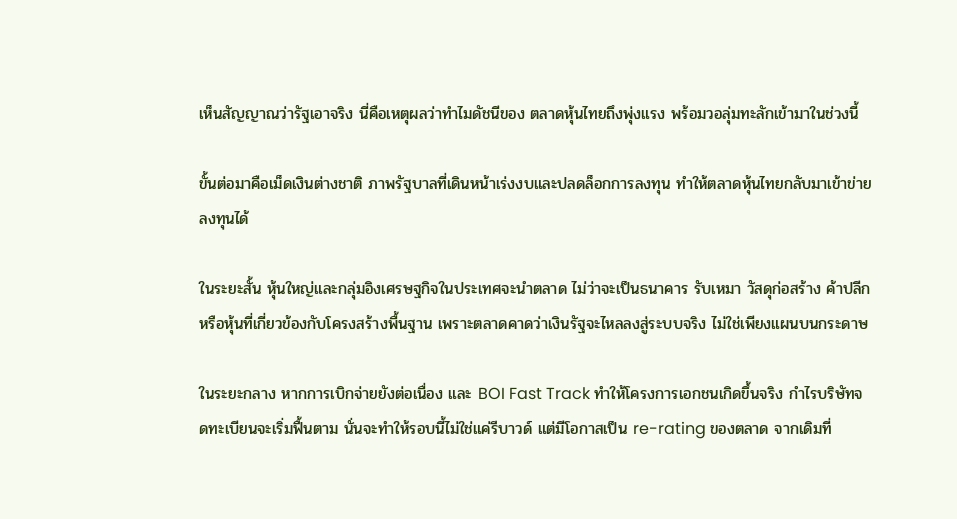เห็นสัญญาณว่ารัฐเอาจริง นี่คือเหตุผลว่าทำไมดัชนีของ ตลาดหุ้นไทยถึงพุ่งแรง พร้อมวอลุ่มทะลักเข้ามาในช่วงนี้

ขั้นต่อมาคือเม็ดเงินต่างชาติ ภาพรัฐบาลที่เดินหน้าเร่งงบและปลดล็อกการลงทุน ทำให้ตลาดหุ้นไทยกลับมาเข้าข่ายลงทุนได้

ในระยะสั้น หุ้นใหญ่และกลุ่มอิงเศรษฐกิจในประเทศจะนำตลาด ไม่ว่าจะเป็นธนาคาร รับเหมา วัสดุก่อสร้าง ค้าปลีก หรือหุ้นที่เกี่ยวข้องกับโครงสร้างพื้นฐาน เพราะตลาดคาดว่าเงินรัฐจะไหลลงสู่ระบบจริง ไม่ใช่เพียงแผนบนกระดาษ

ในระยะกลาง หากการเบิกจ่ายยังต่อเนื่อง และ BOI Fast Track ทำให้โครงการเอกชนเกิดขึ้นจริง กำไรบริษัทจดทะเบียนจะเริ่มฟื้นตาม นั่นจะทำให้รอบนี้ไม่ใช่แค่รีบาวด์ แต่มีโอกาสเป็น re-rating ของตลาด จากเดิมที่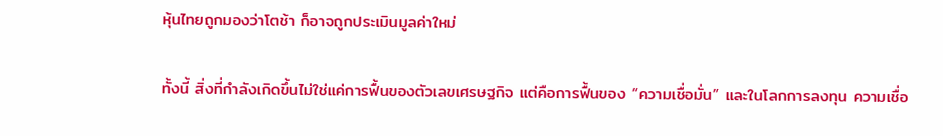หุ้นไทยถูกมองว่าโตช้า ก็อาจถูกประเมินมูลค่าใหม่

ทั้งนี้ สิ่งที่กำลังเกิดขึ้นไม่ใช่แค่การฟื้นของตัวเลขเศรษฐกิจ แต่คือการฟื้นของ “ความเชื่อมั่น” และในโลกการลงทุน ความเชื่อ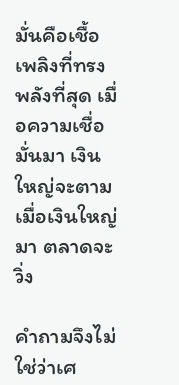มั่นคือเชื้อเพลิงที่ทรงพลังที่สุด เมื่อความเชื่อมั่นมา เงินใหญ่จะตาม เมื่อเงินใหญ่มา ตลาดจะวิ่ง

คำถามจึงไม่ใช่ว่าเศ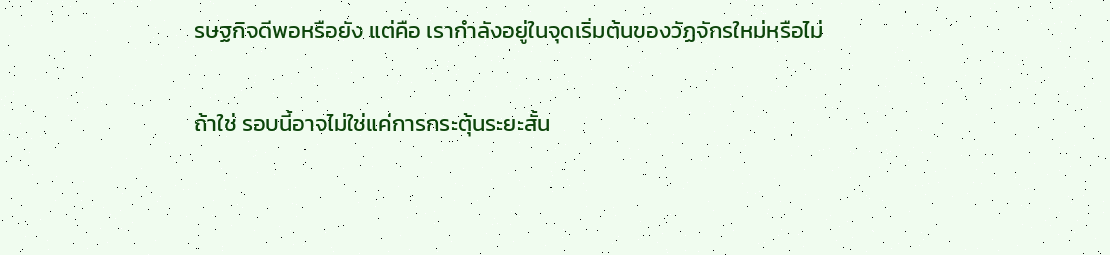รษฐกิจดีพอหรือยัง แต่คือ เรากำลังอยู่ในจุดเริ่มต้นของวัฏจักรใหม่หรือไม่

ถ้าใช่ รอบนี้อาจไม่ใช่แค่การกระตุ้นระยะสั้น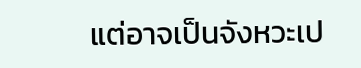แต่อาจเป็นจังหวะเป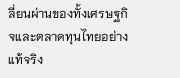ลี่ยนผ่านของทั้งเศรษฐกิจและตลาดทุนไทยอย่างแท้จริง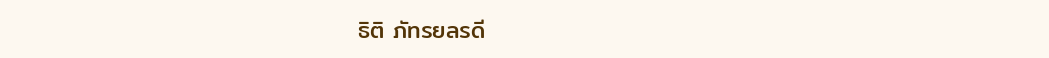ธิติ ภัทรยลรดี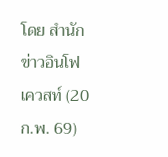โดย สำนักข่าวอินโฟเควสท์ (20 ก.พ. 69)